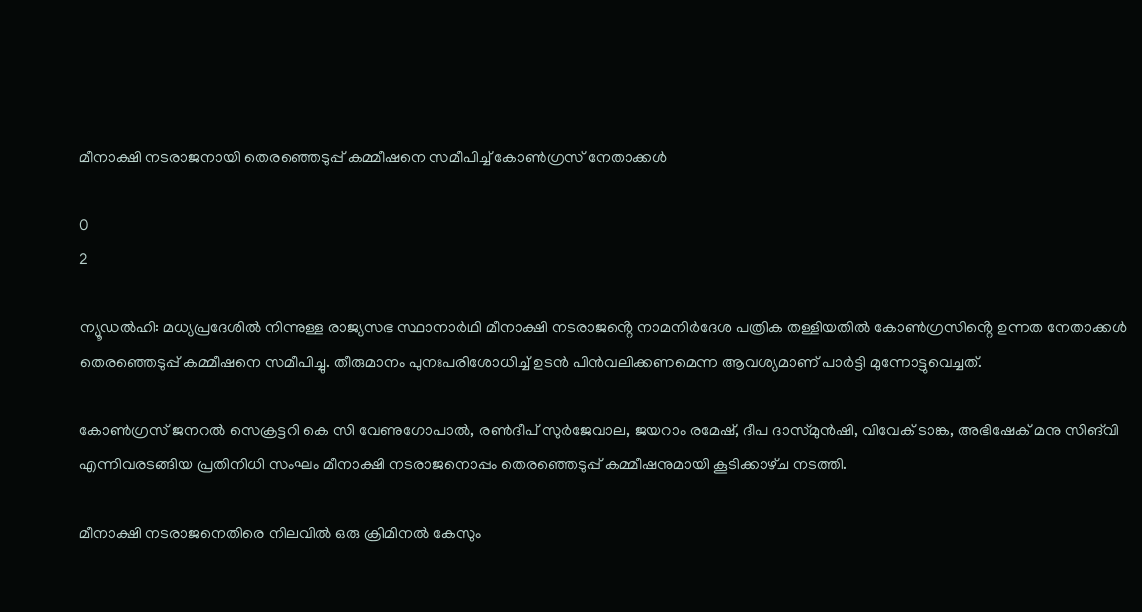മീനാക്ഷി നടരാജനായി തെരഞ്ഞെടുപ്പ് കമ്മീഷനെ സമീപിച്ച് കോൺഗ്രസ് നേതാക്കൾ

0
2

ന്യൂഡൽഹി: മധ്യപ്രദേശിൽ നിന്നുള്ള രാജ്യസഭ സ്ഥാനാർഥി മീനാക്ഷി നടരാജൻ്റെ നാമനിർദേശ പത്രിക തള്ളിയതിൽ കോൺഗ്രസിൻ്റെ ഉന്നത നേതാക്കൾ തെരഞ്ഞെടുപ്പ് കമ്മീഷനെ സമീപിച്ചു. തീരുമാനം പുനഃപരിശോധിച്ച് ഉടൻ പിൻവലിക്കണമെന്ന ആവശ്യമാണ് പാർട്ടി മുന്നോട്ടുവെച്ചത്.

കോൺഗ്രസ് ജനറൽ സെക്രട്ടറി കെ സി വേണുഗോപാൽ, രൺദീപ് സുർജേവാല, ജയറാം രമേഷ്, ദീപ ദാസ്‌മുൻഷി, വിവേക് ടാങ്ക, അഭിഷേക് മനു സിങ്‌വി എന്നിവരടങ്ങിയ പ്രതിനിധി സംഘം മീനാക്ഷി നടരാജനൊപ്പം തെരഞ്ഞെടുപ്പ് കമ്മീഷനുമായി കൂടിക്കാഴ്‌ച നടത്തി.

മീനാക്ഷി നടരാജനെതിരെ നിലവിൽ ഒരു ക്രിമിനൽ കേസും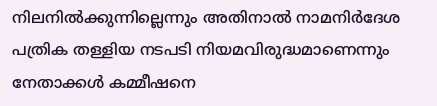നിലനിൽക്കുന്നില്ലെന്നും അതിനാൽ നാമനിർദേശ പത്രിക തള്ളിയ നടപടി നിയമവിരുദ്ധമാണെന്നും നേതാക്കൾ കമ്മീഷനെ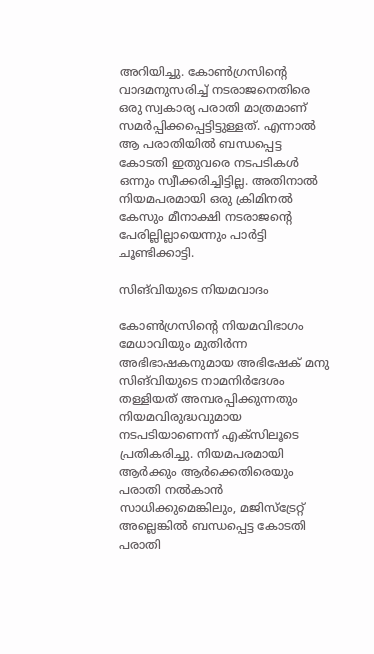അറിയിച്ചു. കോൺഗ്രസിൻ്റെ വാദമനുസരിച്ച് നടരാജനെതിരെ ഒരു സ്വകാര്യ പരാതി മാത്രമാണ് സമർപ്പിക്കപ്പെട്ടിട്ടുള്ളത്. എന്നാൽ ആ പരാതിയിൽ ബന്ധപ്പെട്ട കോടതി ഇതുവരെ നടപടികൾ ഒന്നും സ്വീക്കരിച്ചിട്ടില്ല. അതിനാൽ നിയമപരമായി ഒരു ക്രിമിനൽ കേസും മീനാക്ഷി നടരാജൻ്റെ പേരില്ലില്ലായെന്നും പാർട്ടി ചൂണ്ടിക്കാട്ടി.

സിങ്‌വിയുടെ നിയമവാദം

കോൺഗ്രസിൻ്റെ നിയമവിഭാഗം മേധാവിയും മുതിർന്ന അഭിഭാഷകനുമായ അഭിഷേക് മനു സിങ്‌വിയുടെ നാമനിർദേശം തള്ളിയത് അമ്പരപ്പിക്കുന്നതും നിയമവിരുദ്ധവുമായ നടപടിയാണെന്ന് എക്‌സിലൂടെ പ്രതികരിച്ചു. നിയമപരമായി ആർക്കും ആർക്കെതിരെയും പരാതി നൽകാൻ സാധിക്കുമെങ്കിലും, മജിസ്ട്രേറ്റ് അല്ലെങ്കിൽ ബന്ധപ്പെട്ട കോടതി പരാതി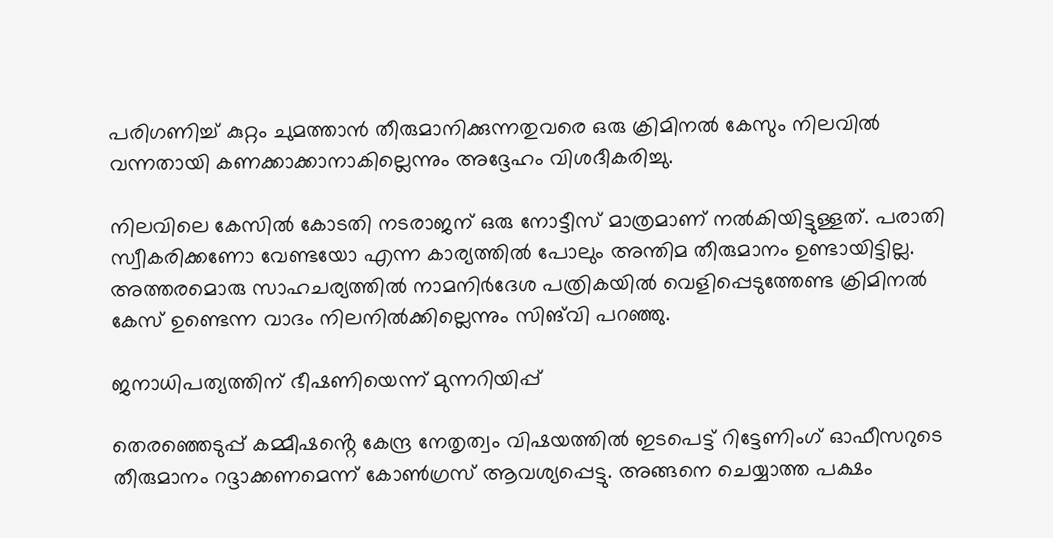പരിഗണിച്ച് കുറ്റം ചുമത്താൻ തീരുമാനിക്കുന്നതുവരെ ഒരു ക്രിമിനൽ കേസും നിലവിൽ വന്നതായി കണക്കാക്കാനാകില്ലെന്നും അദ്ദേഹം വിശദീകരിച്ചു.

നിലവിലെ കേസിൽ കോടതി നടരാജന് ഒരു നോട്ടീസ് മാത്രമാണ് നൽകിയിട്ടുള്ളത്. പരാതി സ്വീകരിക്കണോ വേണ്ടയോ എന്ന കാര്യത്തിൽ പോലും അന്തിമ തീരുമാനം ഉണ്ടായിട്ടില്ല. അത്തരമൊരു സാഹചര്യത്തിൽ നാമനിർദേശ പത്രികയിൽ വെളിപ്പെടുത്തേണ്ട ക്രിമിനൽ കേസ് ഉണ്ടെന്ന വാദം നിലനിൽക്കില്ലെന്നും സിങ്‌വി പറഞ്ഞു.

ജനാധിപത്യത്തിന് ഭീഷണിയെന്ന് മുന്നറിയിപ്പ്

തെരഞ്ഞെടുപ്പ് കമ്മീഷൻ്റെ കേന്ദ്ര നേതൃത്വം വിഷയത്തിൽ ഇടപെട്ട് റിട്ടേണിംഗ് ഓഫീസറുടെ തീരുമാനം റദ്ദാക്കണമെന്ന് കോൺഗ്രസ് ആവശ്യപ്പെട്ടു. അങ്ങനെ ചെയ്യാത്ത പക്ഷം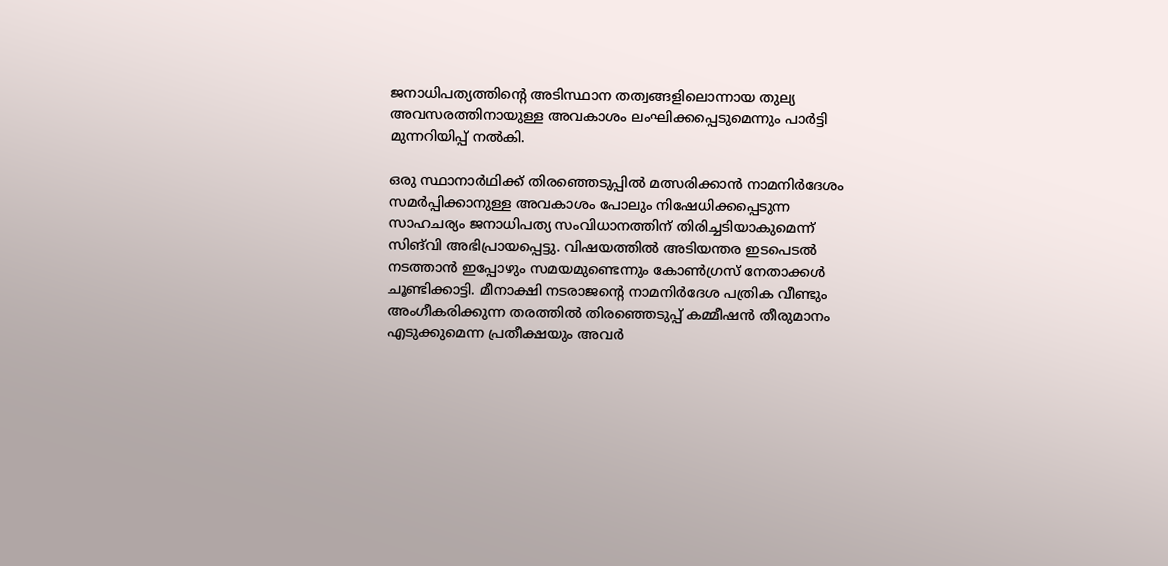ജനാധിപത്യത്തിൻ്റെ അടിസ്ഥാന തത്വങ്ങളിലൊന്നായ തുല്യ അവസരത്തിനായുള്ള അവകാശം ലംഘിക്കപ്പെടുമെന്നും പാർട്ടി മുന്നറിയിപ്പ് നൽകി.

ഒരു സ്ഥാനാർഥിക്ക് തിരഞ്ഞെടുപ്പിൽ മത്സരിക്കാൻ നാമനിർദേശം സമർപ്പിക്കാനുള്ള അവകാശം പോലും നിഷേധിക്കപ്പെടുന്ന സാഹചര്യം ജനാധിപത്യ സംവിധാനത്തിന് തിരിച്ചടിയാകുമെന്ന് സിങ്‌വി അഭിപ്രായപ്പെട്ടു. വിഷയത്തിൽ അടിയന്തര ഇടപെടൽ നടത്താൻ ഇപ്പോഴും സമയമുണ്ടെന്നും കോൺഗ്രസ് നേതാക്കൾ ചൂണ്ടിക്കാട്ടി. മീനാക്ഷി നടരാജൻ്റെ നാമനിർദേശ പത്രിക വീണ്ടും അംഗീകരിക്കുന്ന തരത്തിൽ തിരഞ്ഞെടുപ്പ് കമ്മീഷൻ തീരുമാനം എടുക്കുമെന്ന പ്രതീക്ഷയും അവർ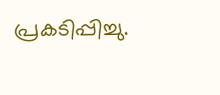പ്രകടിപ്പിച്ചു.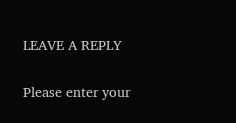LEAVE A REPLY

Please enter your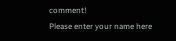comment!
Please enter your name here